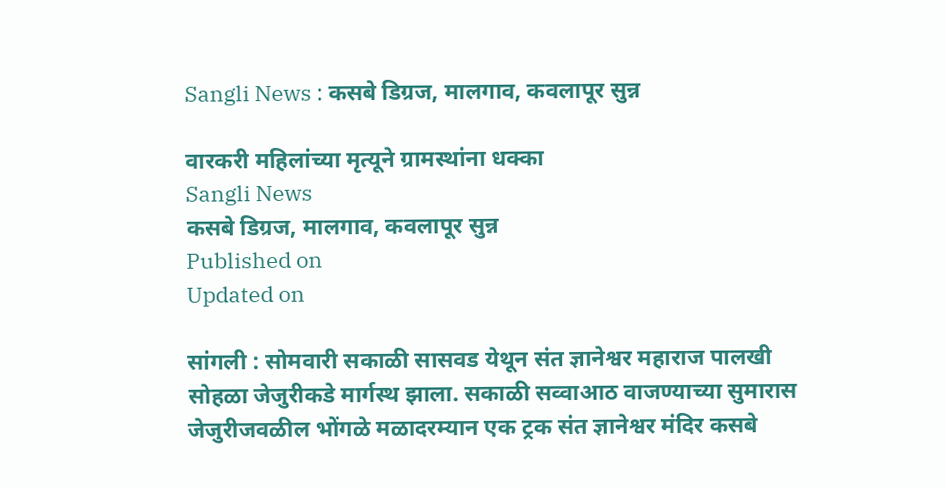Sangli News : कसबे डिग्रज, मालगाव, कवलापूर सुन्न

वारकरी महिलांच्या मृत्यूने ग्रामस्थांना धक्का
Sangli News
कसबे डिग्रज, मालगाव, कवलापूर सुन्न
Published on
Updated on

सांगली : सोमवारी सकाळी सासवड येथून संत ज्ञानेश्वर महाराज पालखी सोहळा जेजुरीकडे मार्गस्थ झाला. सकाळी सव्वाआठ वाजण्याच्या सुमारास जेजुरीजवळील भोंगळे मळादरम्यान एक ट्रक संत ज्ञानेश्वर मंदिर कसबे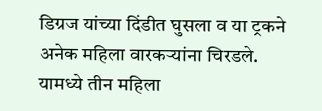डिग्रज यांच्या दिंडीत घुसला व या ट्रकने अनेक महिला वारकऱ्यांना चिरडले. यामध्ये तीन महिला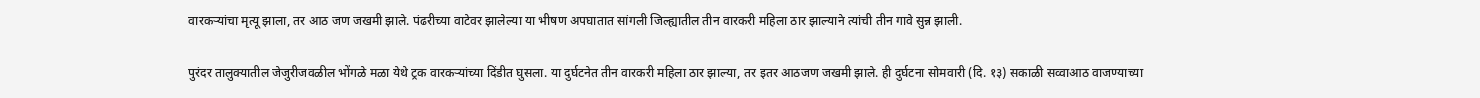वारकऱ्यांचा मृत्यू झाला, तर आठ जण जखमी झाले. पंढरीच्या वाटेवर झालेल्या या भीषण अपघातात सांगली जिल्ह्यातील तीन वारकरी महिला ठार झाल्याने त्यांची तीन गावे सुन्न झाली.

पुरंदर तालुक्यातील जेजुरीजवळील भोंगळे मळा येथे ट्रक वारकऱ्यांच्या दिंडीत घुसला. या दुर्घटनेत तीन वारकरी महिला ठार झाल्या, तर इतर आठजण जखमी झाले. ही दुर्घटना सोमवारी (दि. १३) सकाळी सव्वाआठ वाजण्याच्या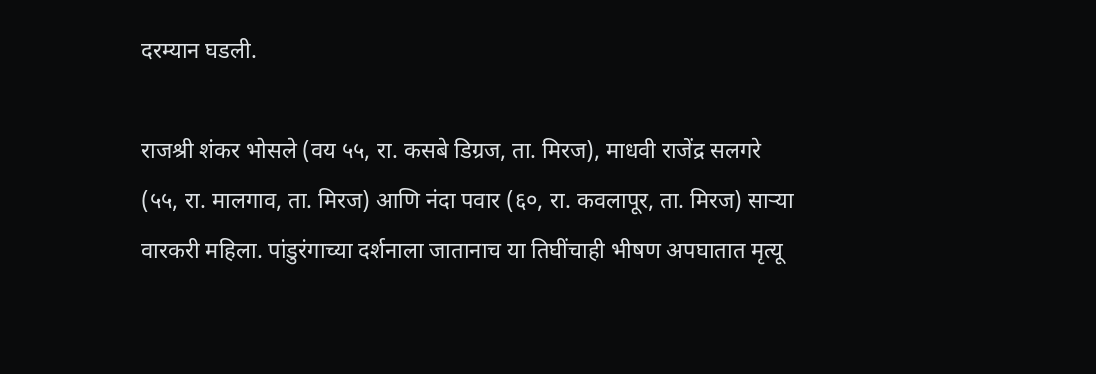दरम्यान घडली.

राजश्री शंकर भोसले (वय ५५, रा. कसबे डिग्रज, ता. मिरज), माधवी राजेंद्र सलगरे (५५, रा. मालगाव, ता. मिरज) आणि नंदा पवार (६०, रा. कवलापूर, ता. मिरज) साऱ्या वारकरी महिला. पांडुरंगाच्या दर्शनाला जातानाच या तिघींचाही भीषण अपघातात मृत्यू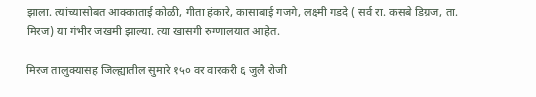झाला. त्यांच्यासोबत आक्काताई कोळी, गीता हंकारे, कासाबाई गजगे, लक्ष्मी गडदे ( सर्व रा. कसबे डिग्रज, ता. मिरज) या गंभीर जखमी झाल्या. त्या खासगी रुग्णालयात आहेत.

मिरज तालुक्यासह जिल्ह्यातील सुमारे १५० वर वारकरी ६ जुलै रोजी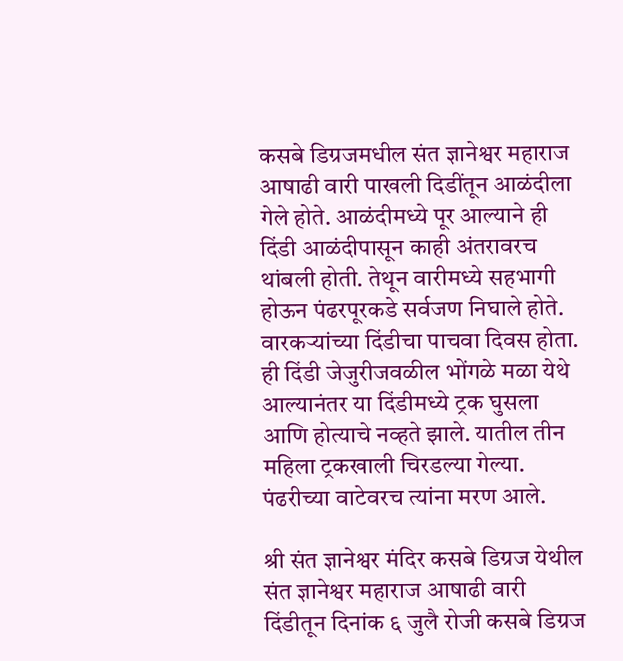कसबे डिग्रजमधील संत ज्ञानेश्वर महाराज आषाढी वारी पाखली दिडींतून आळंदीला गेले होते. आळंदीमध्ये पूर आल्याने ही दिंडी आळंदीपासून काही अंतरावरच थांबली होती. तेथून वारीमध्ये सहभागी होऊन पंढरपूरकडे सर्वजण निघाले होते. वारकर्‍यांच्या दिंडीचा पाचवा दिवस होता. ही दिंडी जेजुरीजवळील भोंगळे मळा येथे आल्यानंतर या दिंडीमध्ये ट्रक घुसला आणि होत्याचे नव्हते झाले. यातील तीन महिला ट्रकखाली चिरडल्या गेल्या. पंढरीच्या वाटेवरच त्यांना मरण आले.

श्री संत ज्ञानेश्वर मंदिर कसबे डिग्रज येथील संत ज्ञानेश्वर महाराज आषाढी वारी दिंडीतून दिनांक ६ जुलै रोजी कसबे डिग्रज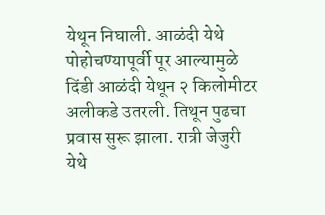येथून निघाली. आळंदी येथे पोहोचण्यापूर्वी पूर आल्यामुळे दिंडी आळंदी येथून २ किलोमीटर अलीकडे उतरली. तिथून पुढचा प्रवास सुरू झाला. रात्री जेजुरी येथे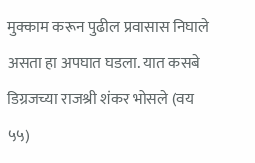मुक्काम करून पुढील प्रवासास निघाले असता हा अपघात घडला. यात कसबे डिग्रजच्या राजश्री शंकर भोसले (वय ५५)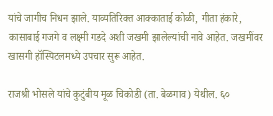यांचे जागीच निधन झाले. याव्यतिरिक्त आक्काताई कोळी, गीता हंकारे, कासाबाई गजगे व लक्ष्मी गडदे अशी जखमी झालेल्यांची नावे आहेत. जखमींवर खासगी हॉस्पिटलमध्ये उपचार सुरू आहेत.

राजश्री भोसले यांचे कुटुंबीय मूळ चिकोडी (ता. बेळगाव) येथील. ६०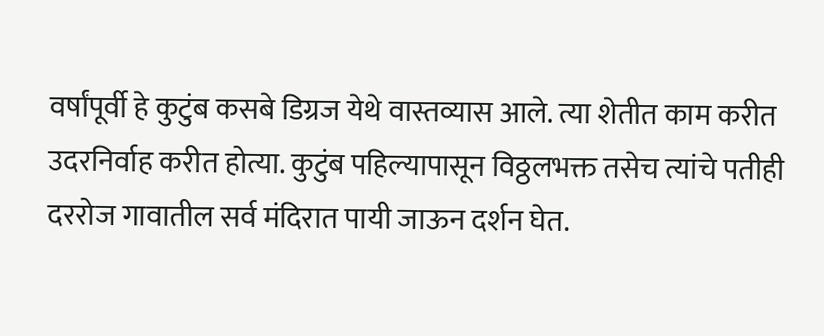वर्षांपूर्वी हे कुटुंब कसबे डिग्रज येथे वास्तव्यास आले. त्या शेतीत काम करीत उदरनिर्वाह करीत होत्या. कुटुंब पहिल्यापासून विठ्ठलभक्त तसेच त्यांचे पतीही दररोज गावातील सर्व मंदिरात पायी जाऊन दर्शन घेत.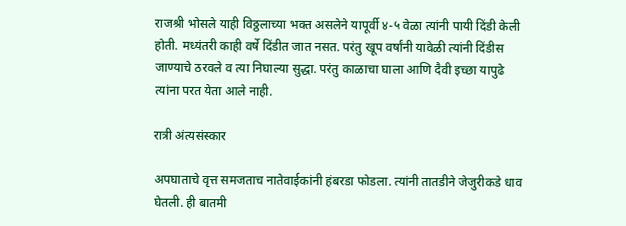राजश्री भोसले याही विठ्ठलाच्या भक्त असलेने यापूर्वी ४-५ वेळा त्यांनी पायी दिंडी केली होती. मध्यंतरी काही वर्षे दिंडीत जात नसत. परंतु खूप वर्षांनी यावेळी त्यांनी दिंडीस जाण्याचे ठरवले व त्या निघाल्या सुद्धा. परंतु काळाचा घाला आणि दैवी इच्छा यापुढे त्यांना परत येता आले नाही.

रात्री अंत्यसंस्कार

अपघाताचे वृत्त समजताच नातेवाईकांनी हंबरडा फोडला. त्यांनी तातडीने जेजुरीकडे धाव घेतली. ही बातमी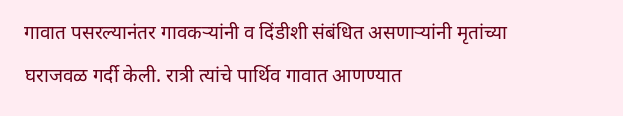गावात पसरल्यानंतर गावकर्‍यांनी व दिंडीशी संबंधित असणार्‍यांनी मृतांच्या घराजवळ गर्दी केली. रात्री त्यांचे पार्थिव गावात आणण्यात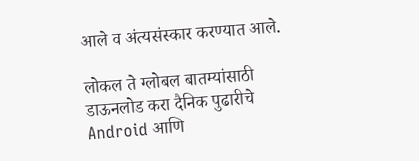आले व अंत्यसंस्कार करण्यात आले.

लोकल ते ग्लोबल बातम्यांसाठी डाऊनलोड करा दैनिक पुढारीचे Android आणि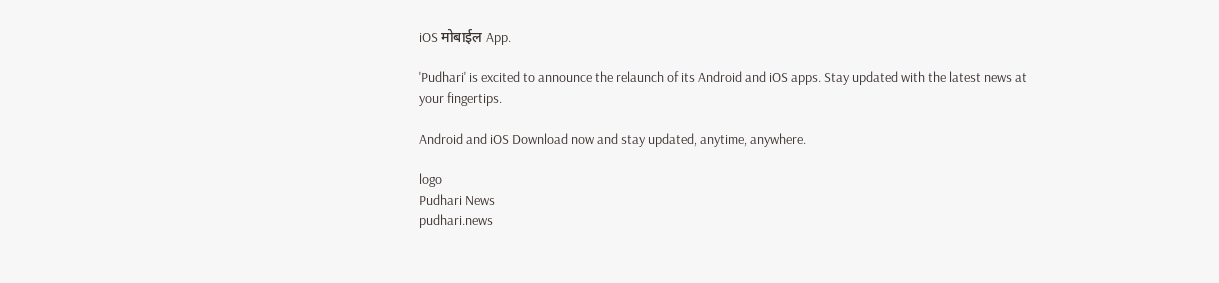iOS मोबाईल App.

'Pudhari' is excited to announce the relaunch of its Android and iOS apps. Stay updated with the latest news at your fingertips.

Android and iOS Download now and stay updated, anytime, anywhere.

logo
Pudhari News
pudhari.news